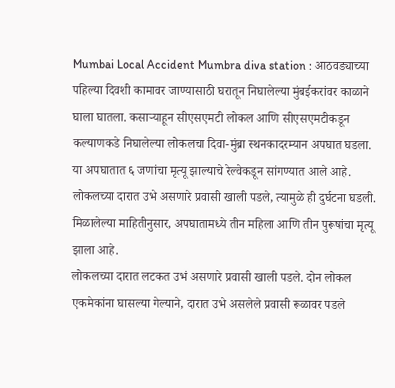Mumbai Local Accident Mumbra diva station : आठवड्याच्या पहिल्या दिवशी कामावर जाण्यासाठी घरातून निघालेल्या मुंबईकरांवर काळाने घाला घातला. कसाऱ्याहून सीएसएमटी लोकल आणि सीएसएमटीकडून कल्याणकडे निघालेल्या लोकलचा दिवा-मुंब्रा स्थनकादरम्यान अपघात घडला. या अपघातात ६ जणांचा मृत्यू झाल्याचे रेल्वेकडून सांगण्यात आले आहे. लोकलच्या दारात उभे असणारे प्रवासी खाली पडले, त्यामुळे ही दुर्घटना घडली. मिळालेल्या माहितीनुसार, अपघातामध्ये तीन महिला आणि तीन पुरूषांचा मृत्यू झाला आहे.
लोकलच्या दारात लटकत उभं असणारे प्रवासी खाली पडले. दोन लोकल एकमेकांना घासल्या गेल्याने, दारात उभे असलेले प्रवासी रूळावर पडले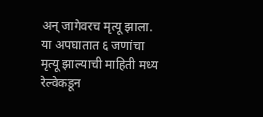अन् जागेवरच मृत्यू झाला. या अपघातात ६ जणांचा मृत्यू झाल्याची माहिती मध्य रेल्वेकडून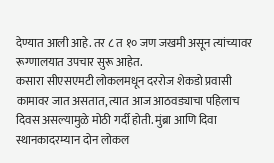देण्यात आली आहे. तर ८ त १० जण जखमी असून त्यांच्यावर रूग्णालयात उपचार सुरू आहेत.
कसारा सीएसएमटी लोकलमधून दररोज शेकडो प्रवासी कामावर जात असतात, त्यात आज आठवड्याचा पहिलाच दिवस असल्यामुळे मोठी गर्दी होती. मुंब्रा आणि दिवा स्थानकादरम्यान दोन लोकल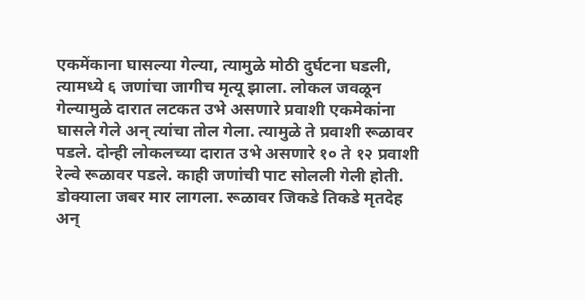एकमेंकाना घासल्या गेल्या, त्यामुळे मोठी दुर्घटना घडली, त्यामध्ये ६ जणांचा जागीच मृत्यू झाला. लोकल जवळून गेल्यामुळे दारात लटकत उभे असणारे प्रवाशी एकमेकांना घासले गेले अन् त्यांचा तोल गेला. त्यामुळे ते प्रवाशी रूळावर पडले. दोन्ही लोकलच्या दारात उभे असणारे १० ते १२ प्रवाशी रेल्वे रूळावर पडले. काही जणांची पाट सोलली गेली होती. डोक्याला जबर मार लागला. रूळावर जिकडे तिकडे मृतदेह अन्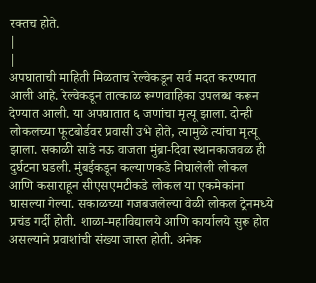रक्तच होते.
|
|
अपघाताची माहिती मिळताच रेल्वेकडून सर्व मदत करण्यात आली आहे. रेल्वेकडून तात्काळ रूग्णवाहिका उपलब्ध करून देण्यात आली. या अपघातात ६ जणांचा मृत्यू झाला. दोन्ही लोकलच्या फूटबोर्डवर प्रवासी उभे होते, त्यामुळे त्यांचा मृत्यू झाला. सकाळी साडे नऊ वाजता मुंब्रा-दिवा स्थानकाजवळ ही दुर्घटना घडली. मुंबईकडून कल्याणकडे निघालेली लोकल आणि कसाराहून सीएसएमटीकडे लोकल या एकमेकांना घासल्या गेल्या. सकाळच्या गजबजलेल्या वेळी लोकल ट्रेनमध्ये प्रचंड गर्दी होती. शाळा-महाविद्यालये आणि कार्यालये सुरू होत असल्याने प्रवाशांची संख्या जास्त होती. अनेक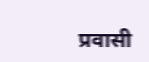प्रवासी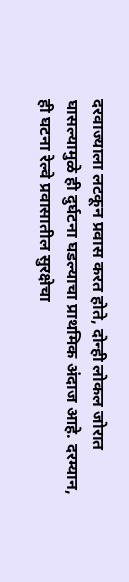दरवाज्याला लटकून प्रवास करत होते, दोन्ही लोकल जोरात घासल्यामुळे ही दुर्घटना घडल्याचा प्राथमिक अंदाज आहे. दरम्यान, ही घटना रेल्वे प्रवासातील सुरक्षेचा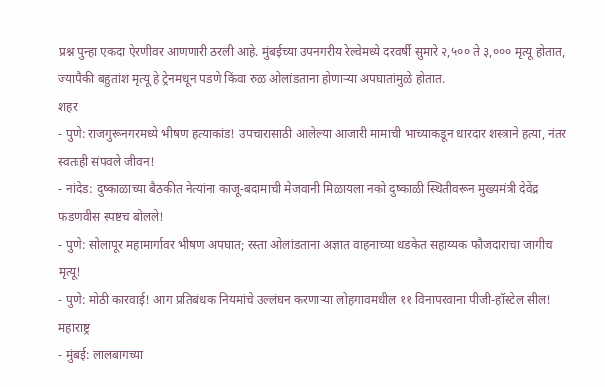प्रश्न पुन्हा एकदा ऐरणीवर आणणारी ठरली आहे. मुंबईच्या उपनगरीय रेल्वेमध्ये दरवर्षी सुमारे २,५०० ते ३,००० मृत्यू होतात, ज्यापैकी बहुतांश मृत्यू हे ट्रेनमधून पडणे किंवा रुळ ओलांडताना होणाऱ्या अपघातांमुळे होतात.
शहर
- पुणे: राजगुरूनगरमध्ये भीषण हत्याकांड! उपचारासाठी आलेल्या आजारी मामाची भाच्याकडून धारदार शस्त्राने हत्या, नंतर स्वतःही संपवले जीवन!
- नांदेड: दुष्काळाच्या बैठकीत नेत्यांना काजू-बदामाची मेजवानी मिळायला नको दुष्काळी स्थितीवरून मुख्यमंत्री देवेंद्र फडणवीस स्पष्टच बोलले!
- पुणे: सोलापूर महामार्गावर भीषण अपघात; रस्ता ओलांडताना अज्ञात वाहनाच्या धडकेत सहाय्यक फौजदाराचा जागीच मृत्यू!
- पुणे: मोठी कारवाई! आग प्रतिबंधक नियमांचे उल्लंघन करणाऱ्या लोहगावमधील ११ विनापरवाना पीजी-हॉस्टेल सील!
महाराष्ट्र
- मुंबई: लालबागच्या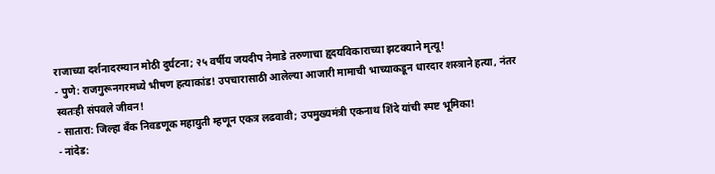राजाच्या दर्शनादरम्यान मोठी दुर्घटना; २५ वर्षीय जयदीप नेमाडे तरुणाचा हृदयविकाराच्या झटक्याने मृत्यू!
- पुणे: राजगुरूनगरमध्ये भीषण हत्याकांड! उपचारासाठी आलेल्या आजारी मामाची भाच्याकडून धारदार शस्त्राने हत्या, नंतर स्वतःही संपवले जीवन!
- सातारा: जिल्हा बँक निवडणूक महायुती म्हणून एकत्र लढवावी; उपमुख्यमंत्री एकनाथ शिंदे यांची स्पष्ट भूमिका!
- नांदेड: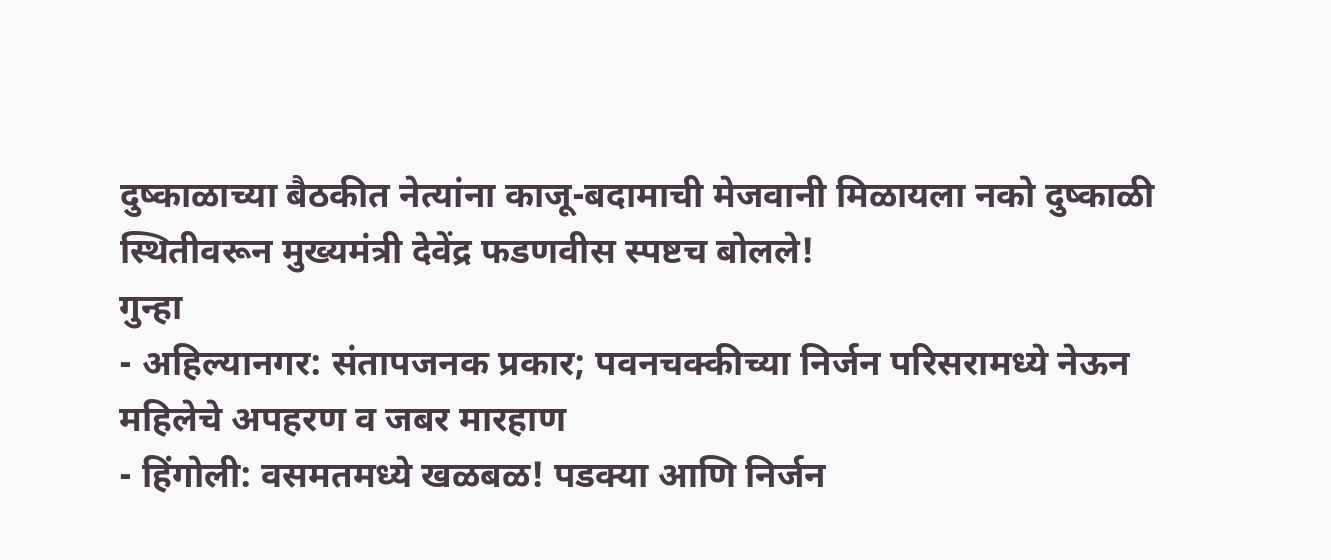दुष्काळाच्या बैठकीत नेत्यांना काजू-बदामाची मेजवानी मिळायला नको दुष्काळी स्थितीवरून मुख्यमंत्री देवेंद्र फडणवीस स्पष्टच बोलले!
गुन्हा
- अहिल्यानगर: संतापजनक प्रकार; पवनचक्कीच्या निर्जन परिसरामध्ये नेऊन महिलेचे अपहरण व जबर मारहाण
- हिंगोली: वसमतमध्ये खळबळ! पडक्या आणि निर्जन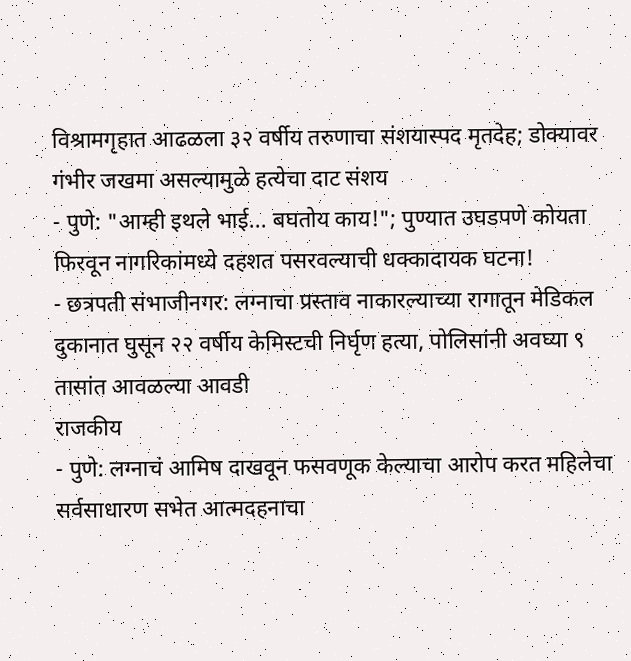विश्रामगृहात आढळला ३२ वर्षीय तरुणाचा संशयास्पद मृतदेह; डोक्यावर गंभीर जखमा असल्यामुळे हत्येचा दाट संशय
- पुणे: "आम्ही इथले भाई... बघतोय काय!"; पुण्यात उघडपणे कोयता फिरवून नागरिकांमध्ये दहशत पसरवल्याची धक्कादायक घटना!
- छत्रपती संभाजीनगर: लग्नाचा प्रस्ताव नाकारल्याच्या रागातून मेडिकल दुकानात घुसून २२ वर्षीय केमिस्टची निर्घृण हत्या, पोलिसांनी अवघ्या ९ तासांत आवळल्या आवडी
राजकीय
- पुणे: लग्नाचं आमिष दाखवून फसवणूक केल्याचा आरोप करत महिलेचा सर्वसाधारण सभेत आत्मदहनाचा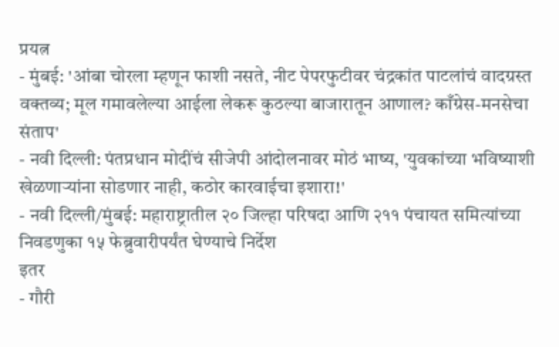प्रयत्न
- मुंबई: 'आंबा चोरला म्हणून फाशी नसते, नीट पेपरफुटीवर चंद्रकांत पाटलांचं वादग्रस्त वक्तव्य; मूल गमावलेल्या आईला लेकरू कुठल्या बाजारातून आणाल? काँग्रेस-मनसेचा संताप'
- नवी दिल्ली: पंतप्रधान मोदींचं सीजेपी आंदोलनावर मोठं भाष्य, 'युवकांच्या भविष्याशी खेळणाऱ्यांना सोडणार नाही, कठोर कारवाईचा इशारा!'
- नवी दिल्ली/मुंबई: महाराष्ट्रातील २० जिल्हा परिषदा आणि २११ पंचायत समित्यांच्या निवडणुका १५ फेब्रुवारीपर्यंत घेण्याचे निर्देश
इतर
- गौरी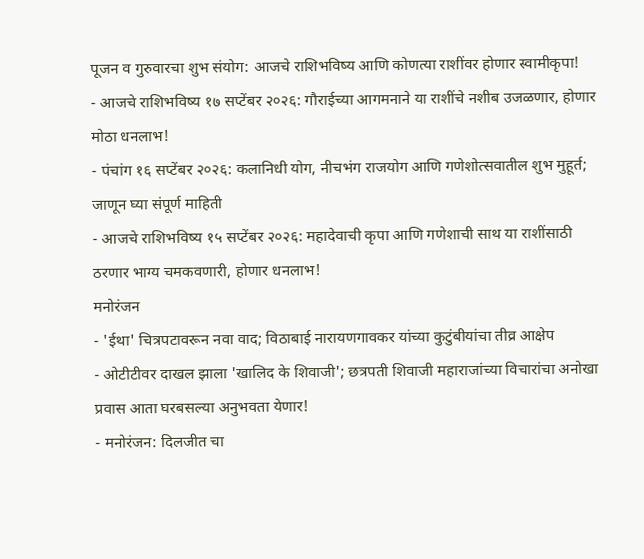पूजन व गुरुवारचा शुभ संयोग: आजचे राशिभविष्य आणि कोणत्या राशींवर होणार स्वामीकृपा!
- आजचे राशिभविष्य १७ सप्टेंबर २०२६: गौराईच्या आगमनाने या राशींचे नशीब उजळणार, होणार मोठा धनलाभ!
- पंचांग १६ सप्टेंबर २०२६: कलानिधी योग, नीचभंग राजयोग आणि गणेशोत्सवातील शुभ मुहूर्त; जाणून घ्या संपूर्ण माहिती
- आजचे राशिभविष्य १५ सप्टेंबर २०२६: महादेवाची कृपा आणि गणेशाची साथ या राशींसाठी ठरणार भाग्य चमकवणारी, होणार धनलाभ!
मनोरंजन
- 'ईथा' चित्रपटावरून नवा वाद; विठाबाई नारायणगावकर यांच्या कुटुंबीयांचा तीव्र आक्षेप
- ओटीटीवर दाखल झाला 'खालिद के शिवाजी'; छत्रपती शिवाजी महाराजांच्या विचारांचा अनोखा प्रवास आता घरबसल्या अनुभवता येणार!
- मनोरंजन: दिलजीत चा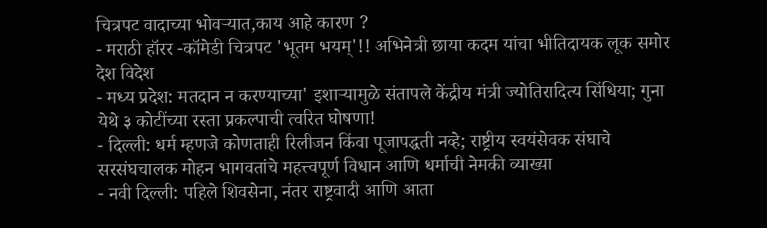चित्रपट वादाच्या भोवऱ्यात,काय आहे कारण ?
- मराठी हॉरर -कॉमेडी चित्रपट 'भूतम भयम्'!! अभिनेत्री छाया कदम यांचा भीतिदायक लूक समोर
देश विदेश
- मध्य प्रदेश: मतदान न करण्याच्या' इशाऱ्यामुळे संतापले केंद्रीय मंत्री ज्योतिरादित्य सिंधिया; गुना येथे ३ कोटींच्या रस्ता प्रकल्पाची त्वरित घोषणा!
- दिल्ली: धर्म म्हणजे कोणताही रिलीजन किंवा पूजापद्धती नव्हे; राष्ट्रीय स्वयंसेवक संघाचे सरसंघचालक मोहन भागवतांचे महत्त्वपूर्ण विधान आणि धर्माची नेमकी व्याख्या
- नवी दिल्ली: पहिले शिवसेना, नंतर राष्ट्रवादी आणि आता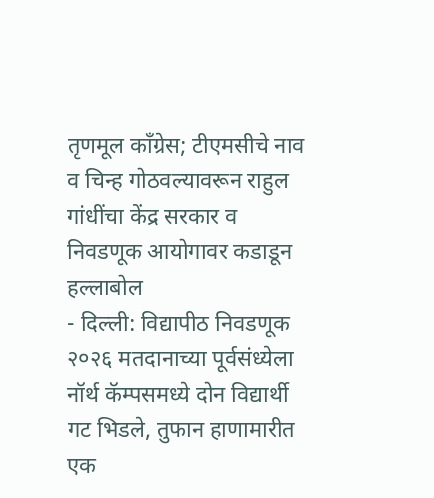तृणमूल काँग्रेस; टीएमसीचे नाव व चिन्ह गोठवल्यावरून राहुल गांधींचा केंद्र सरकार व निवडणूक आयोगावर कडाडून हल्लाबोल
- दिल्ली: विद्यापीठ निवडणूक २०२६ मतदानाच्या पूर्वसंध्येला नॉर्थ कॅम्पसमध्ये दोन विद्यार्थी गट भिडले, तुफान हाणामारीत एक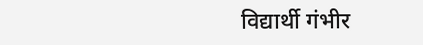विद्यार्थी गंभीर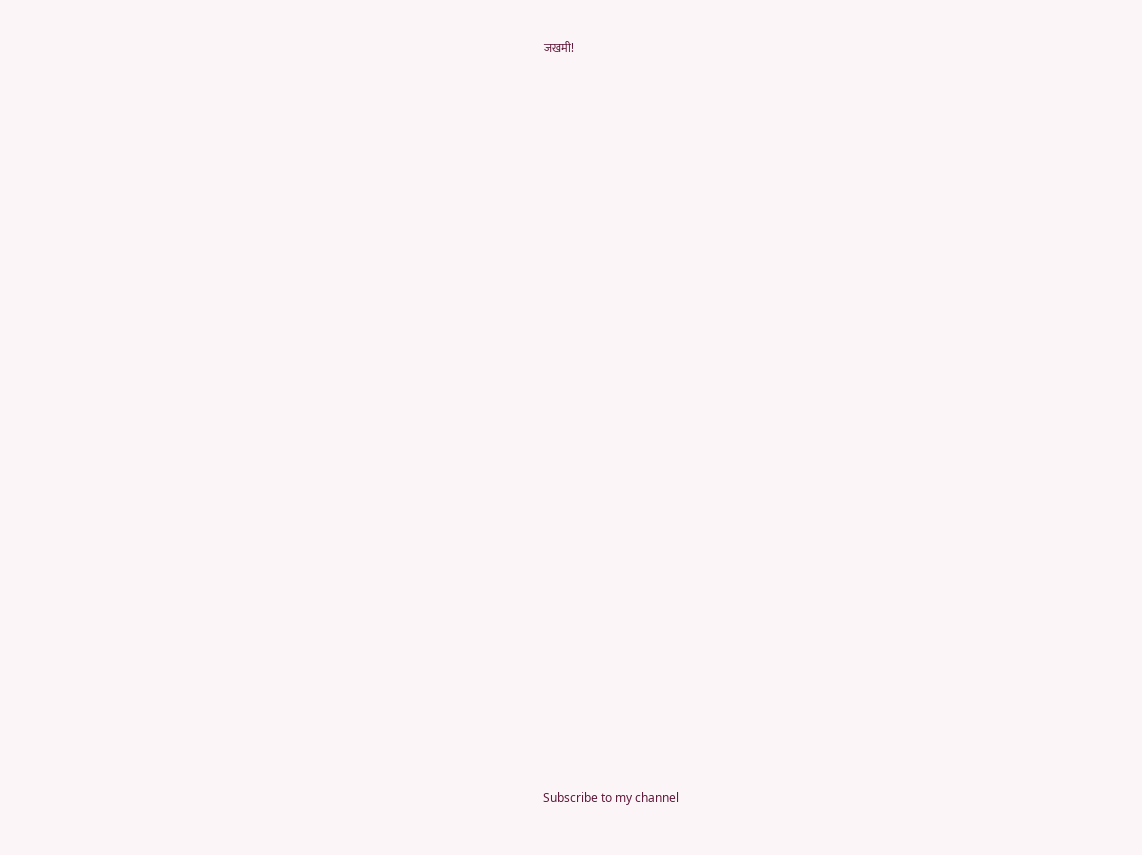जखमी!



























Subscribe to my channel